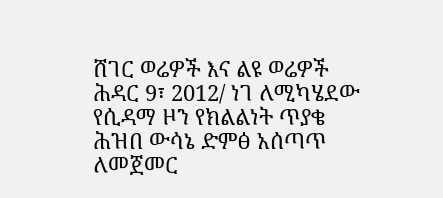ሸገር ወሬዎች እና ልዩ ወሬዎች ሕዳር 9፣ 2012/ ነገ ለሚካሄደው የሲዳማ ዞን የክልልነት ጥያቄ ሕዝበ ውሳኔ ድምፅ አሰጣጥ ለመጀመር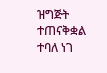ዝግጅት ተጠናቅቋል ተባለ ነገ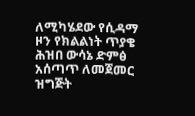ለሚካሄደው የሲዳማ ዞን የክልልነት ጥያቄ ሕዝበ ውሳኔ ድምፅ አሰጣጥ ለመጀመር ዝግጅት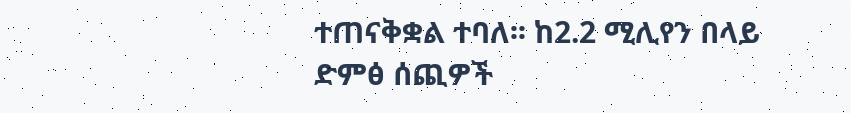ተጠናቅቋል ተባለ፡፡ ከ2.2 ሚሊየን በላይ ድምፅ ሰጪዎች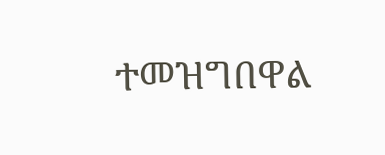ተመዝግበዋል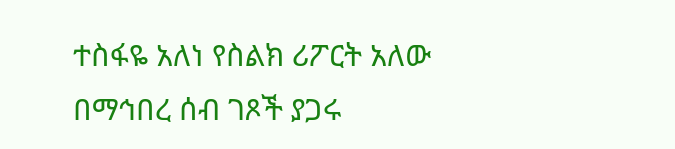ተስፋዬ አለነ የስልክ ሪፖርት አለው በማኅበረ ሰብ ገጾች ያጋሩ